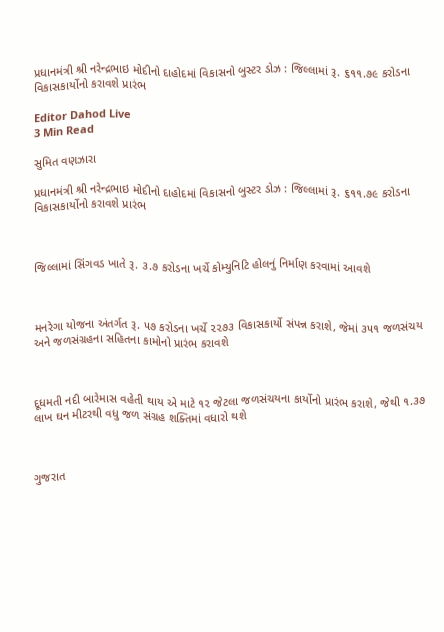પ્રધાનમંત્રી શ્રી નરેન્દ્રભાઇ મોદીનો દાહોદમાં વિકાસનો બુસ્ટર ડોઝ : જિલ્લામાં રૂ. ૬૧૧.૭૯ કરોડના વિકાસકાર્યોનો કરાવશે પ્રારંભ

Editor Dahod Live
3 Min Read

સુમિત વણઝારા

પ્રધાનમંત્રી શ્રી નરેન્દ્રભાઇ મોદીનો દાહોદમાં વિકાસનો બુસ્ટર ડોઝ : જિલ્લામાં રૂ. ૬૧૧.૭૯ કરોડના વિકાસકાર્યોનો કરાવશે પ્રારંભ



જિલ્લામાં સિંગવડ ખાતે રૂ. ૩.૭ કરોડના ખર્ચે કોમ્યુનિટિ હોલનું નિર્માણ કરવામાં આવશે



મનરેગા યોજના અંતર્ગત રૂ. ૫૭ કરોડના ખર્ચે ૨૨૭૩ વિકાસકાર્યો સંપન્ન કરાશે, જેમાં ૩૫૧ જળસંચય અને જળસંગ્રહના સહિતના કામોનો પ્રારંભ કરાવશે



દૂધમતી નદી બારેમાસ વહેતી થાય એ માટે ૧૨ જેટલા જળસંચયના કાર્યોનો પ્રારંભ કરાશે, જેથી ૧.૩૭ લાખ ઘન મીટરથી વધુ જળ સંગ્રહ શક્તિમાં વધારો થશે



ગુજરાત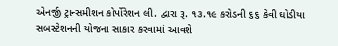એનર્જી ટ્રાન્સમીશન કોર્પોરેશન લી. દ્વારા રૂ. ૧૩.૧૯ કરોડની ૬૬ કેવી ઘોડીયા સબસ્ટેશનની યોજના સાકાર કરવામાં આવશે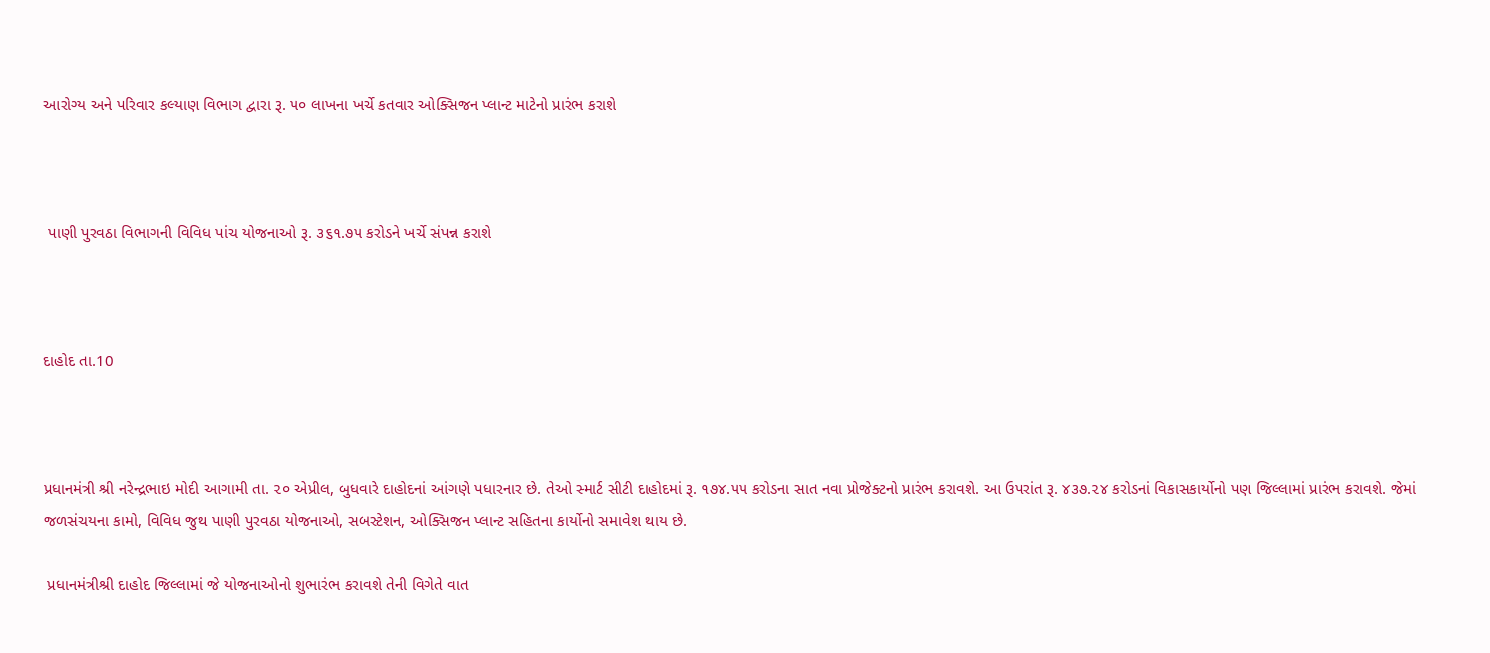આરોગ્ય અને પરિવાર કલ્યાણ વિભાગ દ્વારા રૂ. ૫૦ લાખના ખર્ચે કતવાર ઓક્સિજન પ્લાન્ટ માટેનો પ્રારંભ કરાશે



 પાણી પુરવઠા વિભાગની વિવિધ પાંચ યોજનાઓ રૂ. ૩૬૧.૭૫ કરોડને ખર્ચે સંપન્ન કરાશે



દાહોદ તા.10



પ્રધાનમંત્રી શ્રી નરેન્દ્રભાઇ મોદી આગામી તા. ૨૦ એપ્રીલ, બુધવારે દાહોદનાં આંગણે પધારનાર છે. તેઓ સ્માર્ટ સીટી દાહોદમાં રૂ. ૧૭૪.૫૫ કરોડના સાત નવા પ્રોજેક્ટનો પ્રારંભ કરાવશે. આ ઉપરાંત રૂ. ૪૩૭.૨૪ કરોડનાં વિકાસકાર્યોનો પણ જિલ્લામાં પ્રારંભ કરાવશે. જેમાં જળસંચયના કામો, વિવિધ જુથ પાણી પુરવઠા યોજનાઓ, સબસ્ટેશન, ઓક્સિજન પ્લાન્ટ સહિતના કાર્યોનો સમાવેશ થાય છે.

 પ્રધાનમંત્રીશ્રી દાહોદ જિલ્લામાં જે યોજનાઓનો શુભારંભ કરાવશે તેની વિગેતે વાત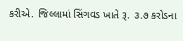કરીએ. જિલ્લામાં સિંગવડ ખાતે રૂ. ૩.૭ કરોડના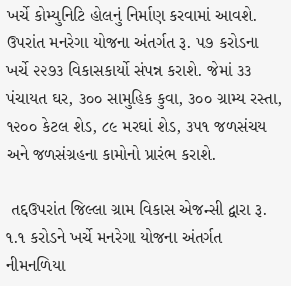ખર્ચે કોમ્યુનિટિ હોલનું નિર્માણ કરવામાં આવશે. ઉપરાંત મનરેગા યોજના અંતર્ગત રૂ. ૫૭ કરોડના ખર્ચે ૨૨૭૩ વિકાસકાર્યો સંપન્ન કરાશે. જેમાં ૩૩ પંચાયત ઘર, ૩૦૦ સામુહિક કુવા, ૩૦૦ ગ્રામ્ય રસ્તા, ૧૨૦૦ કેટલ શેડ, ૮૯ મરઘાં શેડ, ૩૫૧ જળસંચય અને જળસંગ્રહના કામોનો પ્રારંભ કરાશે.

 તદ્દઉપરાંત જિલ્લા ગ્રામ વિકાસ એજન્સી દ્વારા રૂ. ૧.૧ કરોડને ખર્ચે મનરેગા યોજના અંતર્ગત નીમનળિયા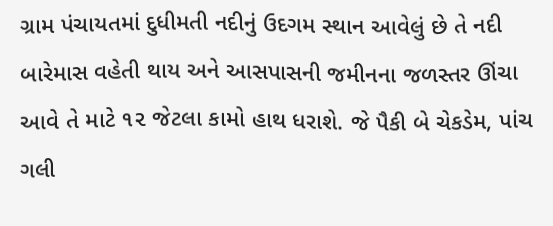ગ્રામ પંચાયતમાં દુધીમતી નદીનું ઉદગમ સ્થાન આવેલું છે તે નદી બારેમાસ વહેતી થાય અને આસપાસની જમીનના જળસ્તર ઊંચા આવે તે માટે ૧૨ જેટલા કામો હાથ ધરાશે. જે પૈકી બે ચેકડેમ, પાંચ ગલી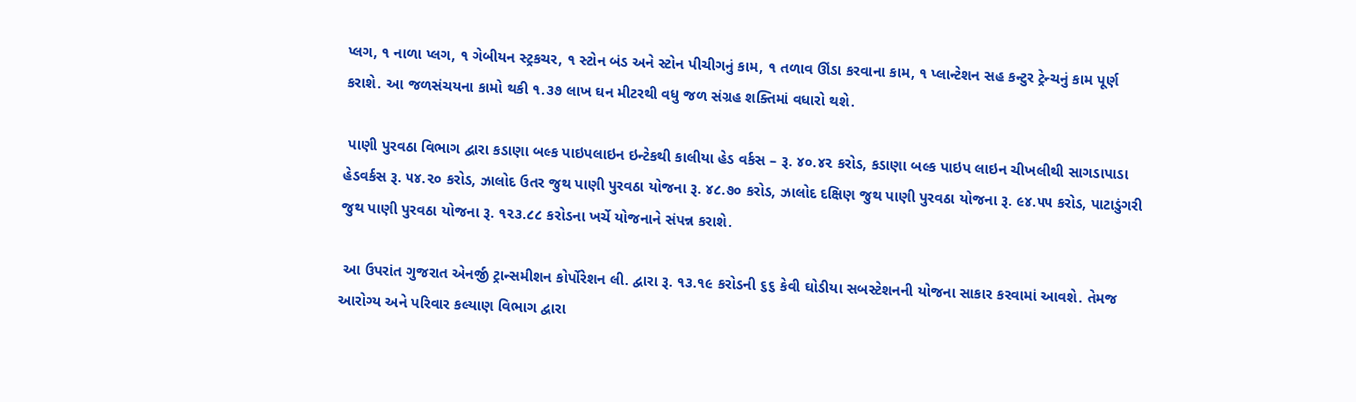પ્લગ, ૧ નાળા પ્લગ, ૧ ગેબીયન સ્ટ્રકચર, ૧ સ્ટોન બંડ અને સ્ટોન પીચીગનું કામ, ૧ તળાવ ઊંડા કરવાના કામ, ૧ પ્લાન્ટેશન સહ કન્ટુર ટ્રેન્ચનું કામ પૂર્ણ કરાશે. આ જળસંચયના કામો થકી ૧.૩૭ લાખ ઘન મીટરથી વધુ જળ સંગ્રહ શક્તિમાં વધારો થશે.

 પાણી પુરવઠા વિભાગ દ્વારા કડાણા બલ્ક પાઇપલાઇન ઇન્ટેકથી કાલીયા હેડ વર્કસ – રૂ. ૪૦.૪૨ કરોડ, કડાણા બલ્ક પાઇપ લાઇન ચીખલીથી સાગડાપાડા હેડવર્કસ રૂ. ૫૪.૨૦ કરોડ, ઝાલોદ ઉતર જુથ પાણી પુરવઠા યોજના રૂ. ૪૮.૭૦ કરોડ, ઝાલોદ દક્ષિણ જુથ પાણી પુરવઠા યોજના રૂ. ૯૪.૫૫ કરોડ, પાટાડુંગરી જુથ પાણી પુરવઠા યોજના રૂ. ૧૨૩.૮૮ કરોડના ખર્ચે યોજનાને સંપન્ન કરાશે.

 આ ઉપરાંત ગુજરાત એનર્જી ટ્રાન્સમીશન કોર્પોરેશન લી. દ્વારા રૂ. ૧૩.૧૯ કરોડની ૬૬ કેવી ઘોડીયા સબસ્ટેશનની યોજના સાકાર કરવામાં આવશે. તેમજ આરોગ્ય અને પરિવાર કલ્યાણ વિભાગ દ્વારા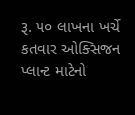રૂ. ૫૦ લાખના ખર્ચે કતવાર ઓક્સિજન પ્લાન્ટ માટેનો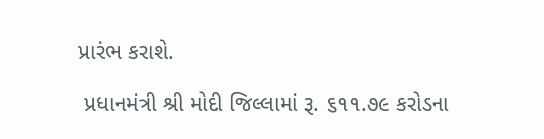પ્રારંભ કરાશે.

 પ્રધાનમંત્રી શ્રી મોદી જિલ્લામાં રૂ. ૬૧૧.૭૯ કરોડના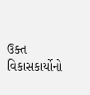ઉક્ત વિકાસકાર્યોનો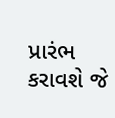પ્રારંભ કરાવશે જે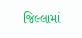જિલ્લામાં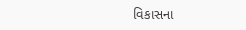વિકાસના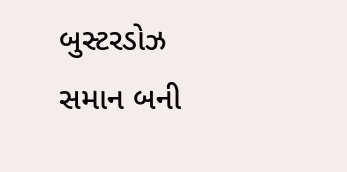બુસ્ટરડોઝ સમાન બની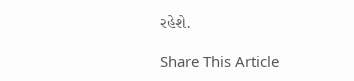રહેશે.

Share This Article